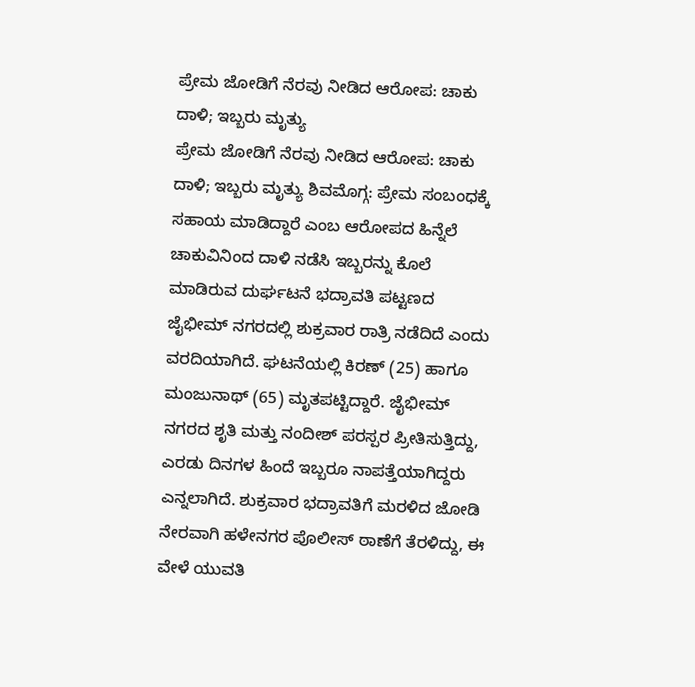ಪ್ರೇಮ ಜೋಡಿಗೆ ನೆರವು ನೀಡಿದ ಆರೋಪ: ಚಾಕು ದಾಳಿ; ಇಬ್ಬರು ಮೃತ್ಯು
ಪ್ರೇಮ ಜೋಡಿಗೆ ನೆರವು ನೀಡಿದ ಆರೋಪ: ಚಾಕು ದಾಳಿ; ಇಬ್ಬರು ಮೃತ್ಯು ಶಿವಮೊಗ್ಗ: ಪ್ರೇಮ ಸಂಬಂಧಕ್ಕೆ ಸಹಾಯ ಮಾಡಿದ್ದಾರೆ ಎಂಬ ಆರೋಪದ ಹಿನ್ನೆಲೆ ಚಾಕುವಿನಿಂದ ದಾಳಿ ನಡೆಸಿ ಇಬ್ಬರನ್ನು ಕೊಲೆ ಮಾಡಿರುವ ದುರ್ಘಟನೆ ಭದ್ರಾವತಿ ಪಟ್ಟಣದ ಜೈಭೀಮ್ ನಗರದಲ್ಲಿ ಶುಕ್ರವಾರ ರಾತ್ರಿ ನಡೆದಿದೆ ಎಂದು ವರದಿಯಾಗಿದೆ. ಘಟನೆಯಲ್ಲಿ ಕಿರಣ್ (25) ಹಾಗೂ ಮಂಜುನಾಥ್ (65) ಮೃತಪಟ್ಟಿದ್ದಾರೆ. ಜೈಭೀಮ್ ನಗರದ ಶೃತಿ ಮತ್ತು ನಂದೀಶ್ ಪರಸ್ಪರ ಪ್ರೀತಿಸುತ್ತಿದ್ದು, ಎರಡು ದಿನಗಳ ಹಿಂದೆ ಇಬ್ಬರೂ ನಾಪತ್ತೆಯಾಗಿದ್ದರು ಎನ್ನಲಾಗಿದೆ. ಶುಕ್ರವಾರ ಭದ್ರಾವತಿಗೆ ಮರಳಿದ ಜೋಡಿ ನೇರವಾಗಿ ಹಳೇನಗರ ಪೊಲೀಸ್ ಠಾಣೆಗೆ ತೆರಳಿದ್ದು, ಈ ವೇಳೆ ಯುವತಿ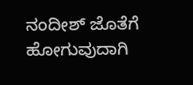ನಂದೀಶ್ ಜೊತೆಗೆ ಹೋಗುವುದಾಗಿ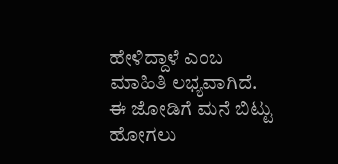ಹೇಳಿದ್ದಾಳೆ ಎಂಬ ಮಾಹಿತಿ ಲಭ್ಯವಾಗಿದೆ. ಈ ಜೋಡಿಗೆ ಮನೆ ಬಿಟ್ಟು ಹೋಗಲು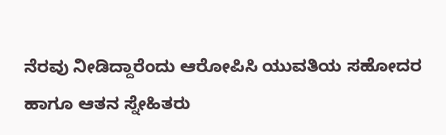ನೆರವು ನೀಡಿದ್ದಾರೆಂದು ಆರೋಪಿಸಿ ಯುವತಿಯ ಸಹೋದರ ಹಾಗೂ ಆತನ ಸ್ನೇಹಿತರು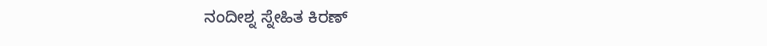ನಂದೀಶ್ನ ಸ್ನೇಹಿತ ಕಿರಣ್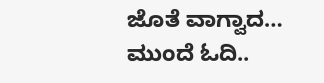ಜೊತೆ ವಾಗ್ವಾದ…
ಮುಂದೆ ಓದಿ..